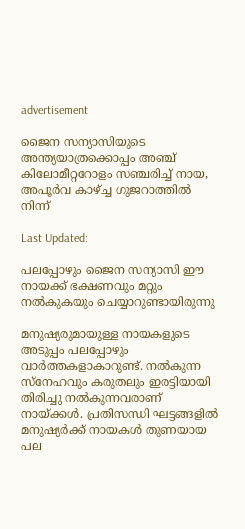advertisement

ജൈന സന്യാസിയുടെ അന്ത്യയാത്രക്കൊപ്പം അഞ്ച് കിലോമീറ്ററോളം സഞ്ചരിച്ച് നായ, അപൂർവ കാഴ്ച്ച ഗുജറാത്തിൽ നിന്ന്

Last Updated:

പലപ്പോഴും ജൈന സന്യാസി ഈ നായക്ക് ഭക്ഷണവും മറ്റും നൽകുകയും ചെയ്യാറുണ്ടായിരുന്നു

മനുഷ്യരുമായുള്ള നായകളുടെ അടുപ്പം പലപ്പോഴും വാർത്തകളാകാറുണ്ട്. നൽകുന്ന സ്നേഹവും കരുതലും ഇരട്ടിയായി തിരിച്ചു നൽകുന്നവരാണ് നായ്ക്കൾ. പ്രതിസന്ധി ഘട്ടങ്ങളിൽ മനുഷ്യർക്ക് നായകൾ തുണയായ പല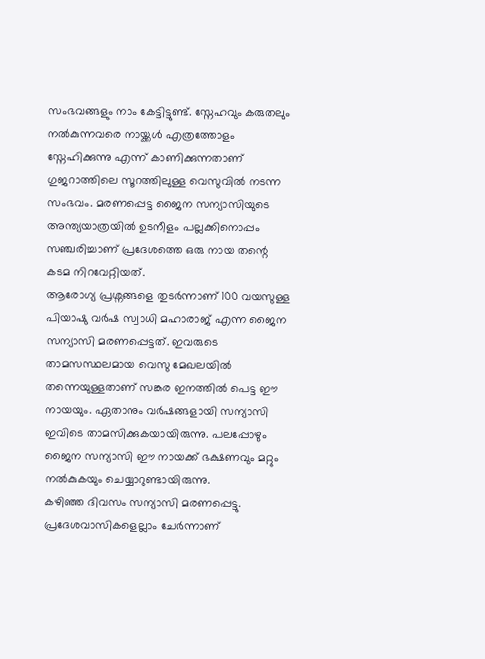സംഭവങ്ങളും നാം കേട്ടിട്ടുണ്ട്. സ്നേഹവും കരുതലും നൽകുന്നവരെ നായ്ക്കൾ എത്രത്തോളം സ്നേഹിക്കുന്നു എന്ന് കാണിക്കുന്നതാണ് ഗുജറാത്തിലെ സൂറത്തിലുള്ള വെസുവിൽ നടന്ന സംഭവം. മരണപ്പെട്ട ജൈന സന്യാസിയുടെ അന്ത്യയാത്രയിൽ ഉടനീളം പല്ലക്കിനൊപ്പം സഞ്ചരിച്ചാണ് പ്രദേശത്തെ ഒരു നായ തന്റെ കടമ നിറവേറ്റിയത്.
ആരോഗ്യ പ്രശ്നങ്ങളെ തുടർന്നാണ് 100 വയസുള്ള പിയാഷു വർഷ സ്വാധി മഹാരാജ് എന്ന ജൈന സന്യാസി മരണപ്പെട്ടത്. ഇവരുടെ താമസസ്ഥലമായ വെസു മേഖലയിൽ തന്നെയുള്ളതാണ് സങ്കര ഇനത്തിൽ പെട്ട ഈ നായയും. ഏതാനും വർഷങ്ങളായി സന്യാസി ഇവിടെ താമസിക്കുകയായിരുന്നു. പലപ്പോഴും ജൈന സന്യാസി ഈ നായക്ക് ഭക്ഷണവും മറ്റും നൽകുകയും ചെയ്യാറുണ്ടായിരുന്നു.
കഴിഞ്ഞ ദിവസം സന്യാസി മരണപ്പെട്ടു. പ്രദേശവാസികളെല്ലാം ചേർന്നാണ്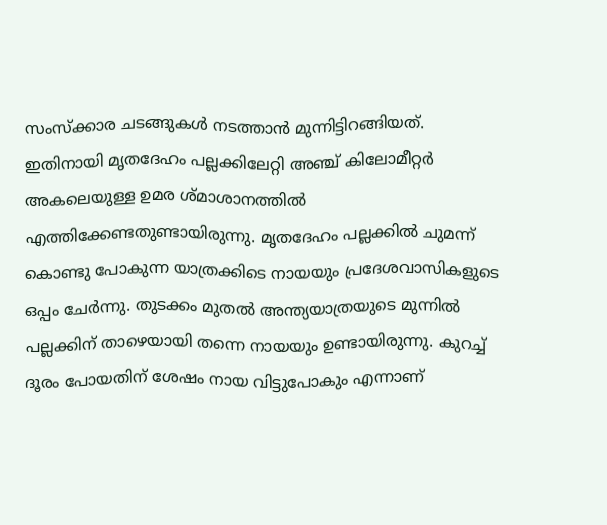സംസ്ക്കാര ചടങ്ങുകൾ നടത്താൻ മുന്നിട്ടിറങ്ങിയത്. ഇതിനായി മൃതദേഹം പല്ലക്കിലേറ്റി അഞ്ച് കിലോമീറ്റർ അകലെയുള്ള ഉമര ശ്മാശാനത്തിൽ എത്തിക്കേണ്ടതുണ്ടായിരുന്നു. മൃതദേഹം പല്ലക്കിൽ ചുമന്ന് കൊണ്ടു പോകുന്ന യാത്രക്കിടെ നായയും പ്രദേശവാസികളുടെ ഒപ്പം ചേർന്നു. തുടക്കം മുതൽ അന്ത്യയാത്രയുടെ മുന്നിൽ പല്ലക്കിന് താഴെയായി തന്നെ നായയും ഉണ്ടായിരുന്നു. കുറച്ച് ദൂരം പോയതിന് ശേഷം നായ വിട്ടുപോകും എന്നാണ്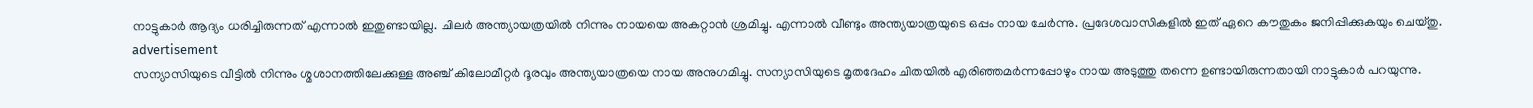നാട്ടുകാർ ആദ്യം ധരിച്ചിരുന്നത് എന്നാൽ ഇതുണ്ടായില്ല. ചിലർ അന്ത്യായത്രയിൽ നിന്നും നായയെ അകറ്റാൻ ശ്രമിച്ചു. എന്നാൽ വീണ്ടും അന്ത്യയാത്രയുടെ ഒപ്പം നായ ചേർന്നു. പ്രദേശവാസികളിൽ ഇത് ഏറെ കൗതുകം ജനിപ്പിക്കുകയും ചെയ്തു.
advertisement
സന്യാസിയുടെ വീട്ടിൽ നിന്നും ശ്മശാനത്തിലേക്കുള്ള അഞ്ച് കിലോമീറ്റർ ദൂരവും അന്ത്യയാത്രയെ നായ അനുഗമിച്ചു. സന്യാസിയുടെ മൃതദേഹം ചിതയിൽ എരിഞ്ഞമർന്നപ്പോഴും നായ അടുത്തു തന്നെ ഉണ്ടായിരുന്നതായി നാട്ടുകാർ പറയുന്നു.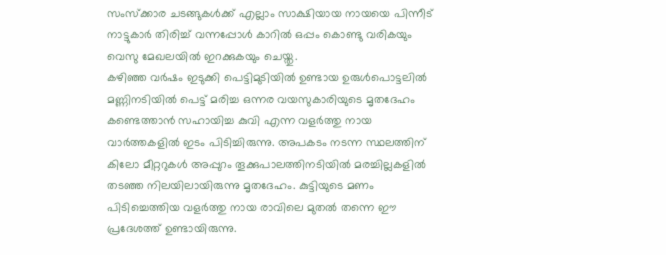സംസ്ക്കാര ചടങ്ങുകൾക്ക് എല്ലാം സാക്ഷിയായ നായയെ പിന്നീട് നാട്ടുകാർ തിരിച്ച് വന്നപ്പോൾ കാറിൽ ഒപ്പം കൊണ്ടു വരികയും വെസു മേഖലയിൽ ഇറക്കുകയും ചെയ്തു.
കഴിഞ്ഞ വർഷം ഇടുക്കി പെട്ടിമുടിയിൽ ഉണ്ടായ ഉരുൾപൊട്ടലിൽ മണ്ണിനടിയിൽ പെട്ട് മരിച്ച ഒന്നര വയസുകാരിയുടെ മൃതദേഹം കണ്ടെത്താൻ സഹായിച്ച കുവി എന്ന വളർത്തു നായ വാർത്തകളിൽ ഇടം പിടിച്ചിരുന്നു. അപകടം നടന്ന സ്ഥലത്തിന് കിലോ മീറ്ററുകൾ അപ്പുറം തൂക്കുപാലത്തിനടിയിൽ മരച്ചില്ലകളിൽ തടഞ്ഞ നിലയിലായിരുന്നു മൃതദേഹം. കുട്ടിയുടെ മണം പിടിച്ചെത്തിയ വളർത്തു നായ രാവിലെ മുതൽ തന്നെ ഈ പ്രദേശത്ത് ഉണ്ടായിരുന്നു.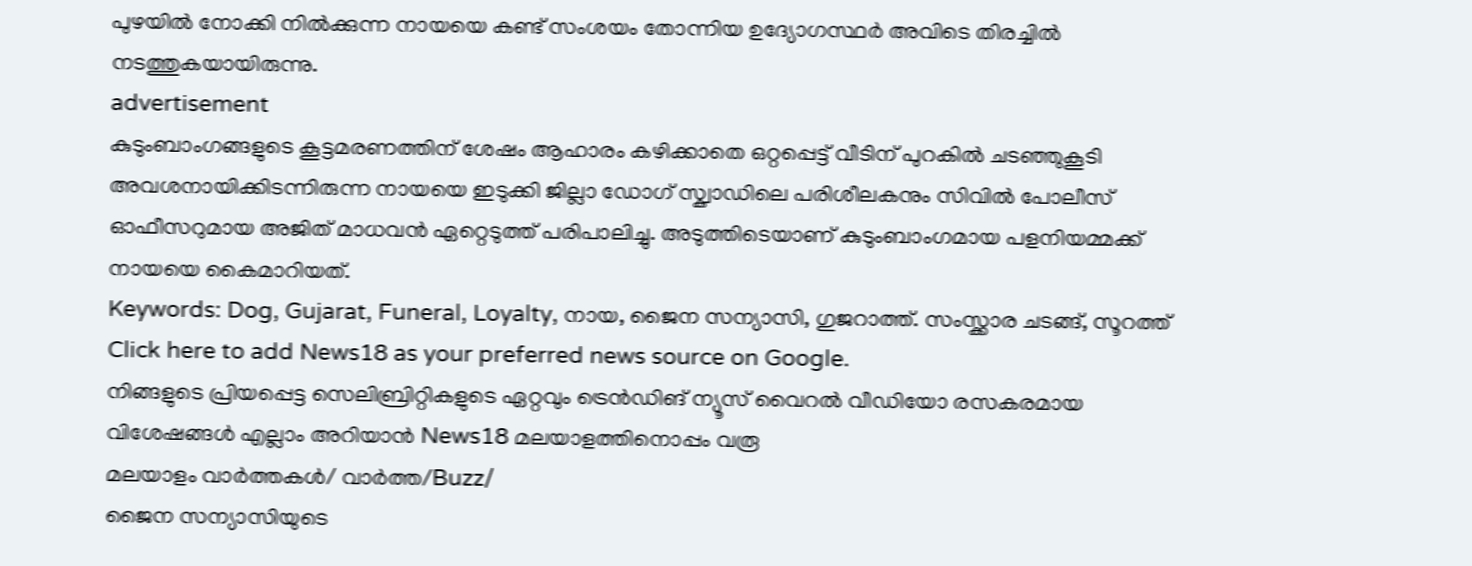പുഴയിൽ നോക്കി നിൽക്കുന്ന നായയെ കണ്ട് സംശയം തോന്നിയ ഉദ്യോഗസ്ഥർ അവിടെ തിരച്ചിൽ നടത്തുകയായിരുന്നു.
advertisement
കുടുംബാംഗങ്ങളുടെ കൂട്ടമരണത്തിന് ശേഷം ആഹാരം കഴിക്കാതെ ഒറ്റപ്പെട്ട് വീടിന് പുറകില്‍ ചടഞ്ഞുകൂടി അവശനായിക്കിടന്നിരുന്ന നായയെ ഇടുക്കി ജില്ലാ ഡോഗ് സ്ക്വാഡിലെ പരിശീലകനും സിവില്‍ പോലീസ് ഓഫീസറുമായ അജിത് മാധവന്‍ ഏറ്റെടുത്ത് പരിപാലിച്ചു. അടുത്തിടെയാണ് കുടുംബാംഗമായ പളനിയമ്മക്ക് നായയെ കൈമാറിയത്.
Keywords: Dog, Gujarat, Funeral, Loyalty, നായ, ജൈന സന്യാസി, ഗുജറാത്ത്. സംസ്ക്കാര ചടങ്ങ്, സൂറത്ത്
Click here to add News18 as your preferred news source on Google.
നിങ്ങളുടെ പ്രിയപ്പെട്ട സെലിബ്രിറ്റികളുടെ ഏറ്റവും ട്രെൻഡിങ് ന്യൂസ് വൈറൽ വീഡിയോ രസകരമായ വിശേഷങ്ങൾ എല്ലാം അറിയാൻ News18 മലയാളത്തിനൊപ്പം വരൂ
മലയാളം വാർത്തകൾ/ വാർത്ത/Buzz/
ജൈന സന്യാസിയുടെ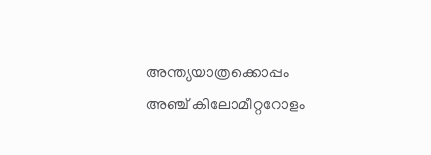അന്ത്യയാത്രക്കൊപ്പം അഞ്ച് കിലോമീറ്ററോളം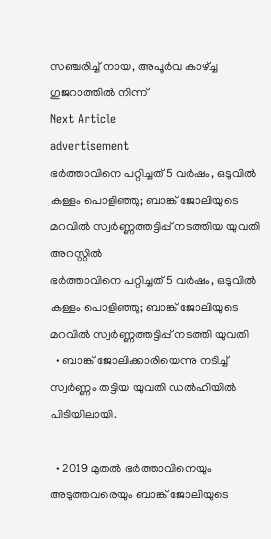സഞ്ചരിച്ച് നായ, അപൂർവ കാഴ്ച്ച ഗുജറാത്തിൽ നിന്ന്
Next Article
advertisement
ഭർത്താവിനെ പറ്റിച്ചത് 5 വർഷം, ഒടുവിൽ കള്ളം പൊളിഞ്ഞു; ബാങ്ക് ജോലിയുടെ മറവിൽ സ്വർണ്ണത്തട്ടിപ്പ് നടത്തിയ യുവതി അറസ്റ്റിൽ
ഭർത്താവിനെ പറ്റിച്ചത് 5 വർഷം, ഒടുവിൽ കള്ളം പൊളിഞ്ഞു; ബാങ്ക് ജോലിയുടെ മറവിൽ സ്വർണ്ണത്തട്ടിപ്പ് നടത്തി യുവതി
  • ബാങ്ക് ജോലിക്കാരിയെന്നു നടിച്ച് സ്വർണ്ണം തട്ടിയ യുവതി ഡൽഹിയിൽ പിടിയിലായി.

  • 2019 മുതൽ ഭർത്താവിനെയും അടുത്തവരെയും ബാങ്ക് ജോലിയുടെ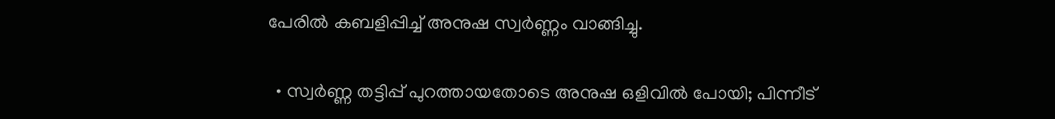പേരിൽ കബളിപ്പിച്ച് അനുഷ സ്വർണ്ണം വാങ്ങിച്ചു.

  • സ്വർണ്ണ തട്ടിപ്പ് പുറത്തായതോടെ അനുഷ ഒളിവിൽ പോയി; പിന്നീട്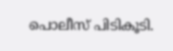പൊലീസ് പിടികൂടി.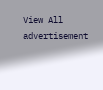View All
advertisement